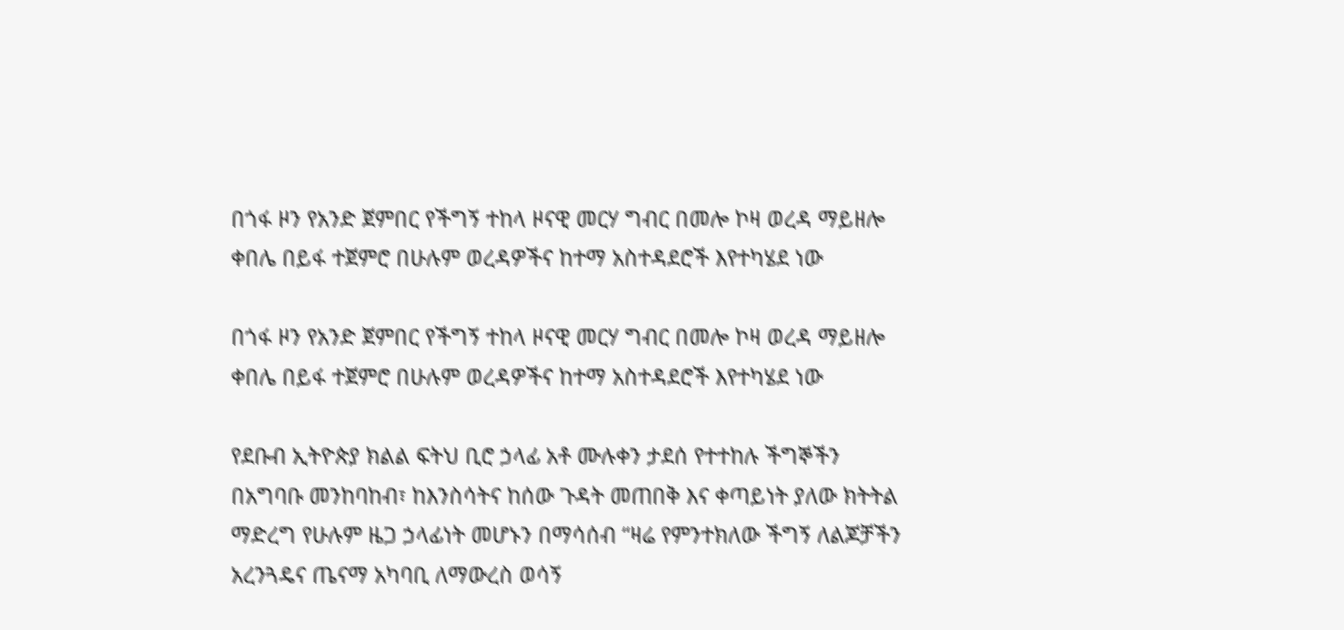በጎፋ ዞን የአንድ ጀምበር የችግኝ ተከላ ዞናዊ መርሃ ግብር በመሎ ኮዛ ወረዳ ማይዘሎ ቀበሌ በይፋ ተጀምሮ በሁሉም ወረዳዎችና ከተማ አስተዳደሮች እየተካሄደ ነው

በጎፋ ዞን የአንድ ጀምበር የችግኝ ተከላ ዞናዊ መርሃ ግብር በመሎ ኮዛ ወረዳ ማይዘሎ ቀበሌ በይፋ ተጀምሮ በሁሉም ወረዳዎችና ከተማ አስተዳደሮች እየተካሄደ ነው

የደቡብ ኢትዮጵያ ክልል ፍትህ ቢሮ ኃላፊ አቶ ሙሉቀን ታደሰ የተተከሉ ችግኞችን በአግባቡ መንከባከብ፣ ከእንስሳትና ከሰው ጉዳት መጠበቅ እና ቀጣይነት ያለው ክትትል ማድረግ የሁሉም ዜጋ ኃላፊነት መሆኑን በማሳሰብ “ዛሬ የምንተክለው ችግኝ ለልጆቻችን አረንጓዴና ጤናማ አካባቢ ለማውረስ ወሳኝ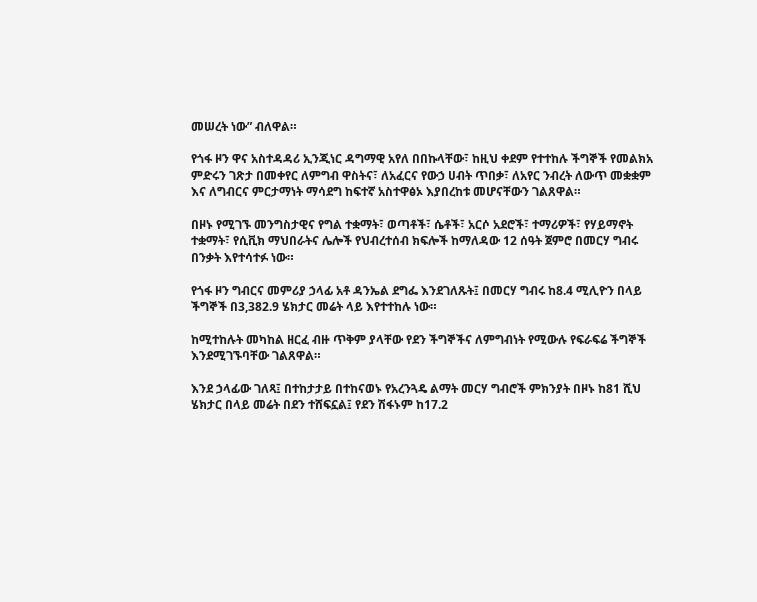መሠረት ነው” ብለዋል።

የጎፋ ዞን ዋና አስተዳዳሪ ኢንጂነር ዳግማዊ አየለ በበኩላቸው፣ ከዚህ ቀደም የተተከሉ ችግኞች የመልክአ ምድሩን ገጽታ በመቀየር ለምግብ ዋስትና፣ ለአፈርና የውኃ ሀብት ጥበቃ፣ ለአየር ንብረት ለውጥ መቋቋም እና ለግብርና ምርታማነት ማሳደግ ከፍተኛ አስተዋፅኦ እያበረከቱ መሆናቸውን ገልጸዋል።

በዞኑ የሚገኙ መንግስታዊና የግል ተቋማት፣ ወጣቶች፣ ሴቶች፣ አርሶ አደሮች፣ ተማሪዎች፣ የሃይማኖት ተቋማት፣ የሲቪክ ማህበራትና ሌሎች የህብረተሰብ ክፍሎች ከማለዳው 12 ሰዓት ጀምሮ በመርሃ ግብሩ በንቃት እየተሳተፉ ነው።

የጎፋ ዞን ግብርና መምሪያ ኃላፊ አቶ ዳንኤል ደግፌ እንደገለጹት፤ በመርሃ ግብሩ ከ8.4 ሚሊዮን በላይ ችግኞች በ3,382.9 ሄክታር መሬት ላይ እየተተከሉ ነው።

ከሚተከሉት መካከል ዘርፈ ብዙ ጥቅም ያላቸው የደን ችግኞችና ለምግብነት የሚውሉ የፍራፍሬ ችግኞች እንደሚገኙባቸው ገልጸዋል።

እንደ ኃላፊው ገለጻ፤ በተከታታይ በተከናወኑ የአረንጓዴ ልማት መርሃ ግብሮች ምክንያት በዞኑ ከ81 ሺህ ሄክታር በላይ መሬት በደን ተሸፍኗል፤ የደን ሽፋኑም ከ17.2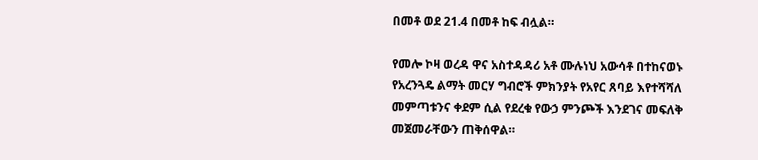በመቶ ወደ 21.4 በመቶ ከፍ ብሏል።

የመሎ ኮዛ ወረዳ ዋና አስተዳዳሪ አቶ ሙሉነህ አውሳቶ በተከናወኑ የአረንጓዴ ልማት መርሃ ግብሮች ምክንያት የአየር ጸባይ እየተሻሻለ መምጣቱንና ቀደም ሲል የደረቁ የውኃ ምንጮች እንደገና መፍለቅ መጀመራቸውን ጠቅሰዋል።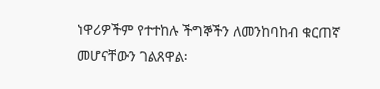ነዋሪዎችም የተተከሉ ችግኞችን ለመንከባከብ ቁርጠኛ መሆናቸውን ገልጸዋል፡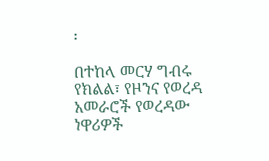፡

በተከላ መርሃ ግብሩ የክልል፣ የዞንና የወረዳ አመራሮች የወረዳው ነዋሪዎች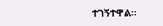ተገኝተዋል።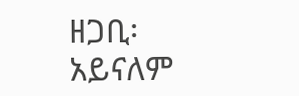ዘጋቢ፡ አይናለም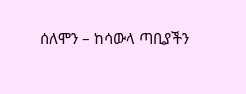ሰለሞን – ከሳውላ ጣቢያችን